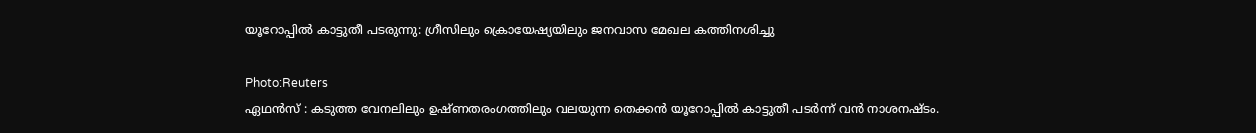യൂറോപ്പിൽ കാട്ടുതീ പടരുന്നു: ഗ്രീസിലും ക്രൊയേഷ്യയിലും ജനവാസ മേഖല കത്തിനശിച്ചു

Photo:Reuters
ഏഥൻസ് : കടുത്ത വേനലിലും ഉഷ്ണതരംഗത്തിലും വലയുന്ന തെക്കൻ യൂറോപ്പിൽ കാട്ടുതീ പടർന്ന് വൻ നാശനഷ്ടം.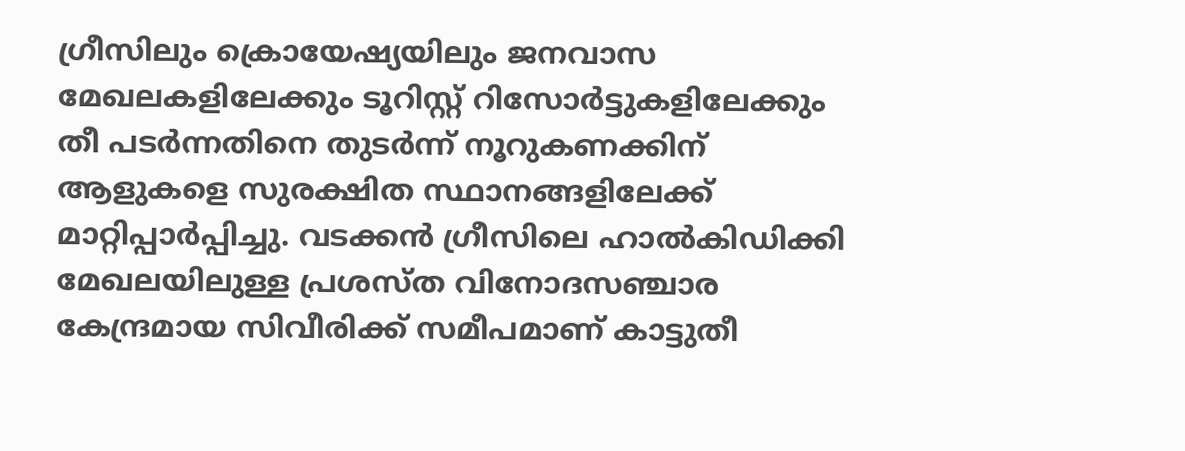ഗ്രീസിലും ക്രൊയേഷ്യയിലും ജനവാസ മേഖലകളിലേക്കും ടൂറിസ്റ്റ് റിസോർട്ടുകളിലേക്കും തീ പടർന്നതിനെ തുടർന്ന് നൂറുകണക്കിന് ആളുകളെ സുരക്ഷിത സ്ഥാനങ്ങളിലേക്ക് മാറ്റിപ്പാർപ്പിച്ചു. വടക്കൻ ഗ്രീസിലെ ഹാൽകിഡിക്കി മേഖലയിലുള്ള പ്രശസ്ത വിനോദസഞ്ചാര കേന്ദ്രമായ സിവീരിക്ക് സമീപമാണ് കാട്ടുതീ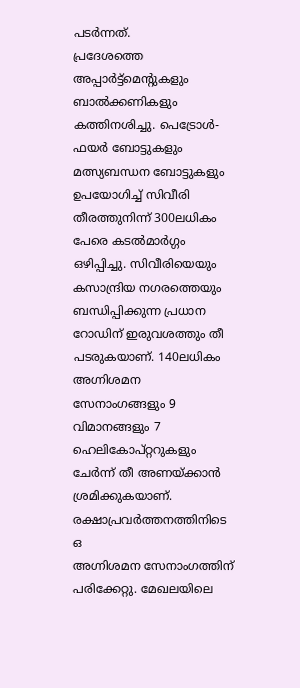പടർന്നത്.
പ്രദേശത്തെ അപ്പാർട്ട്മെന്റുകളും ബാൽക്കണികളും കത്തിനശിച്ചു. പെട്രോൾ-ഫയർ ബോട്ടുകളും മത്സ്യബന്ധന ബോട്ടുകളും ഉപയോഗിച്ച് സിവീരി തീരത്തുനിന്ന് 300ലധികം പേരെ കടൽമാർഗ്ഗം ഒഴിപ്പിച്ചു. സിവീരിയെയും കസാന്ദ്രിയ നഗരത്തെയും ബന്ധിപ്പിക്കുന്ന പ്രധാന റോഡിന് ഇരുവശത്തും തീ പടരുകയാണ്. 140ലധികം അഗ്നിശമന സേനാംഗങ്ങളും 9 വിമാനങ്ങളും 7 ഹെലികോപ്റ്ററുകളും ചേർന്ന് തീ അണയ്ക്കാൻ ശ്രമിക്കുകയാണ്. രക്ഷാപ്രവർത്തനത്തിനിടെ ഒ
അഗ്നിശമന സേനാംഗത്തിന് പരിക്കേറ്റു. മേഖലയിലെ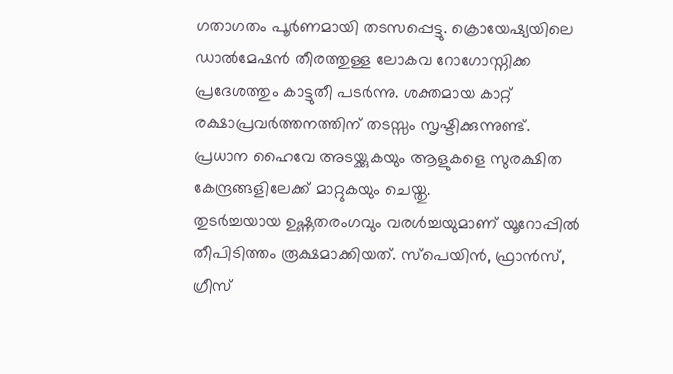ഗതാഗതം പൂർണമായി തടസപ്പെട്ടു. ക്രൊയേഷ്യയിലെ ഡാൽമേഷൻ തീരത്തുള്ള ലോകവ റോഗോസ്നിക്ക പ്രദേശത്തും കാട്ടുതീ പടർന്നു. ശക്തമായ കാറ്റ് രക്ഷാപ്രവർത്തനത്തിന് തടസ്സം സൃഷ്ടിക്കുന്നുണ്ട്. പ്രധാന ഹൈവേ അടയ്ക്കുകയും ആളുകളെ സുരക്ഷിത കേന്ദ്രങ്ങളിലേക്ക് മാറ്റുകയും ചെയ്തു.
തുടർച്ചയായ ഉഷ്ണതരംഗവും വരൾച്ചയുമാണ് യൂറോപ്പിൽ തീപിടിത്തം രൂക്ഷമാക്കിയത്. സ്പെയിൻ, ഫ്രാൻസ്, ഗ്രീസ്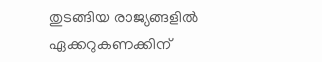തുടങ്ങിയ രാജ്യങ്ങളിൽ ഏക്കറുകണക്കിന്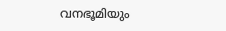വനഭൂമിയും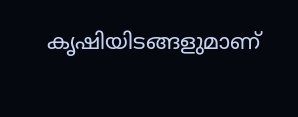കൃഷിയിടങ്ങളുമാണ്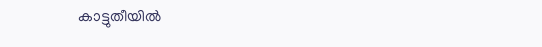കാട്ടുതീയിൽ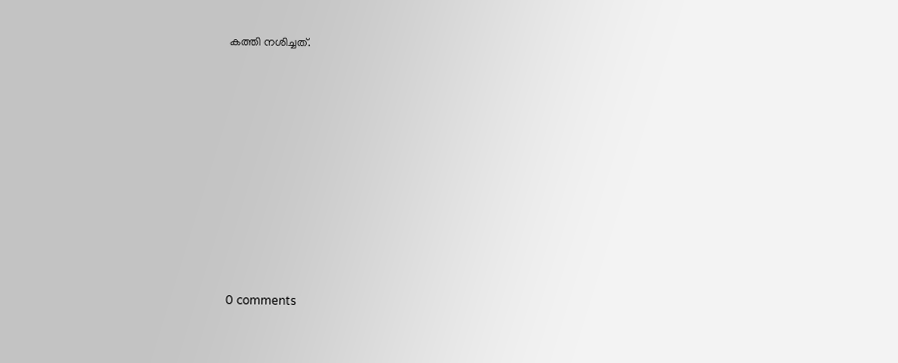കത്തി നശിച്ചത്.










0 comments